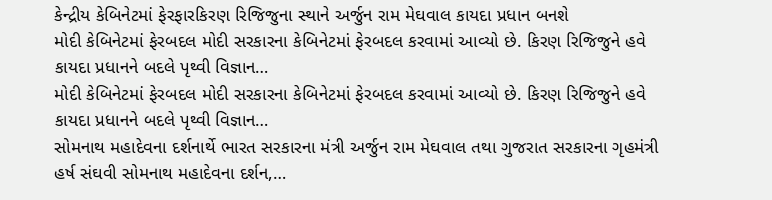કેન્દ્રીય કેબિનેટમાં ફેરફારકિરણ રિજિજુના સ્થાને અર્જુન રામ મેઘવાલ કાયદા પ્રધાન બનશે
મોદી કેબિનેટમાં ફેરબદલ મોદી સરકારના કેબિનેટમાં ફેરબદલ કરવામાં આવ્યો છે. કિરણ રિજિજુને હવે કાયદા પ્રધાનને બદલે પૃથ્વી વિજ્ઞાન…
મોદી કેબિનેટમાં ફેરબદલ મોદી સરકારના કેબિનેટમાં ફેરબદલ કરવામાં આવ્યો છે. કિરણ રિજિજુને હવે કાયદા પ્રધાનને બદલે પૃથ્વી વિજ્ઞાન…
સોમનાથ મહાદેવના દર્શનાર્થે ભારત સરકારના મંત્રી અર્જુન રામ મેઘવાલ તથા ગુજરાત સરકારના ગૃહમંત્રી હર્ષ સંઘવી સોમનાથ મહાદેવના દર્શન,…